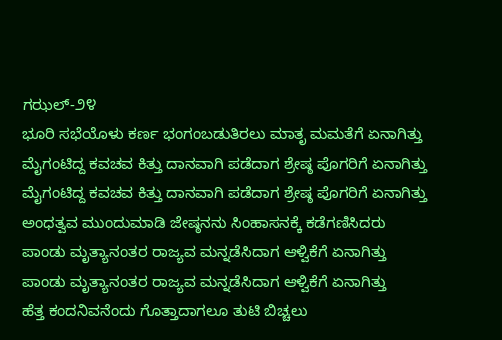ಗಝಲ್-೨೪
ಭೂರಿ ಸಭೆಯೊಳು ಕರ್ಣ ಭಂಗಂಬಡುತಿರಲು ಮಾತೃ ಮಮತೆಗೆ ಏನಾಗಿತ್ತು
ಮೈಗಂಟಿದ್ದ ಕವಚವ ಕಿತ್ತು ದಾನವಾಗಿ ಪಡೆದಾಗ ಶ್ರೇಷ್ಠ ಪೊಗರಿಗೆ ಏನಾಗಿತ್ತು
ಮೈಗಂಟಿದ್ದ ಕವಚವ ಕಿತ್ತು ದಾನವಾಗಿ ಪಡೆದಾಗ ಶ್ರೇಷ್ಠ ಪೊಗರಿಗೆ ಏನಾಗಿತ್ತು
ಅಂಧತ್ವವ ಮುಂದುಮಾಡಿ ಜೇಷ್ಠನನು ಸಿಂಹಾಸನಕ್ಕೆ ಕಡೆಗಣಿಸಿದರು
ಪಾಂಡು ಮೃತ್ಯಾನಂತರ ರಾಜ್ಯವ ಮನ್ನಡೆಸಿದಾಗ ಆಳ್ವಿಕೆಗೆ ಏನಾಗಿತ್ತು
ಪಾಂಡು ಮೃತ್ಯಾನಂತರ ರಾಜ್ಯವ ಮನ್ನಡೆಸಿದಾಗ ಆಳ್ವಿಕೆಗೆ ಏನಾಗಿತ್ತು
ಹೆತ್ತ ಕಂದನಿವನೆಂದು ಗೊತ್ತಾದಾಗಲೂ ತುಟಿ ಬಿಚ್ಚಲು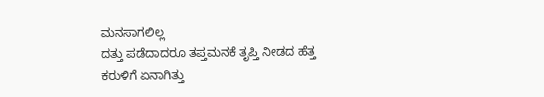ಮನಸಾಗಲಿಲ್ಲ
ದತ್ತು ಪಡೆದಾದರೂ ತಪ್ತಮನಕೆ ತೃಪ್ತಿ ನೀಡದ ಹೆತ್ತ ಕರುಳಿಗೆ ಏನಾಗಿತ್ತು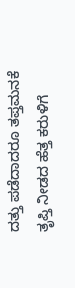ದತ್ತು ಪಡೆದಾದರೂ ತಪ್ತಮನಕೆ ತೃಪ್ತಿ ನೀಡದ ಹೆತ್ತ ಕರುಳಿಗೆ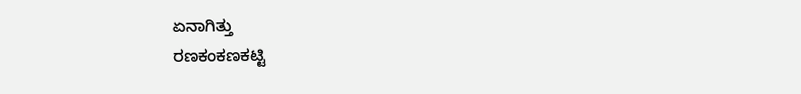ಏನಾಗಿತ್ತು
ರಣಕಂಕಣಕಟ್ಟಿ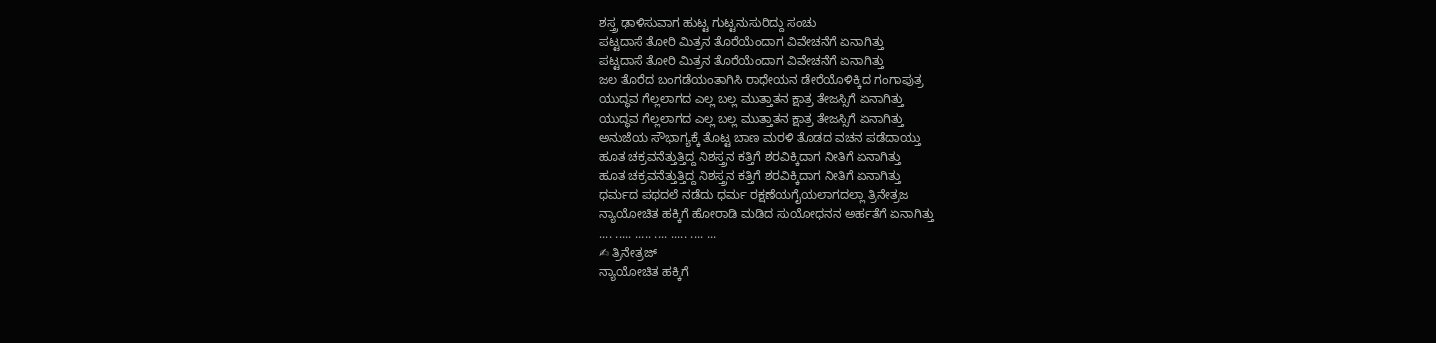ಶಸ್ತ್ರ ಢಾಳಿಸುವಾಗ ಹುಟ್ಟ ಗುಟ್ಟನುಸುರಿದ್ದು ಸಂಚು
ಪಟ್ಟದಾಸೆ ತೋರಿ ಮಿತ್ರನ ತೊರೆಯೆಂದಾಗ ವಿವೇಚನೆಗೆ ಏನಾಗಿತ್ತು
ಪಟ್ಟದಾಸೆ ತೋರಿ ಮಿತ್ರನ ತೊರೆಯೆಂದಾಗ ವಿವೇಚನೆಗೆ ಏನಾಗಿತ್ತು
ಜಲ ತೊರೆದ ಬಂಗಡೆಯಂತಾಗಿಸಿ ರಾಧೇಯನ ಡೇರೆಯೊಳಿಕ್ಕಿದ ಗಂಗಾಪುತ್ರ
ಯುದ್ಧವ ಗೆಲ್ಲಲಾಗದ ಎಲ್ಲ ಬಲ್ಲ ಮುತ್ತಾತನ ಕ್ಷಾತ್ರ ತೇಜಸ್ಸಿಗೆ ಏನಾಗಿತ್ತು
ಯುದ್ಧವ ಗೆಲ್ಲಲಾಗದ ಎಲ್ಲ ಬಲ್ಲ ಮುತ್ತಾತನ ಕ್ಷಾತ್ರ ತೇಜಸ್ಸಿಗೆ ಏನಾಗಿತ್ತು
ಅನುಜೆಯ ಸೌಭಾಗ್ಯಕ್ಕೆ ತೊಟ್ಟ ಬಾಣ ಮರಳಿ ತೊಡದ ವಚನ ಪಡೆದಾಯ್ತು
ಹೂತ ಚಕ್ರವನೆತ್ತುತ್ತಿದ್ದ ನಿಶಸ್ತ್ರನ ಕತ್ತಿಗೆ ಶರವಿಕ್ಕಿದಾಗ ನೀತಿಗೆ ಏನಾಗಿತ್ತು
ಹೂತ ಚಕ್ರವನೆತ್ತುತ್ತಿದ್ದ ನಿಶಸ್ತ್ರನ ಕತ್ತಿಗೆ ಶರವಿಕ್ಕಿದಾಗ ನೀತಿಗೆ ಏನಾಗಿತ್ತು
ಧರ್ಮದ ಪಥದಲೆ ನಡೆದು ಧರ್ಮ ರಕ್ಷಣೆಯಗೈಯಲಾಗದಲ್ಲಾ ತ್ರಿನೇತ್ರಜ
ನ್ಯಾಯೋಚಿತ ಹಕ್ಕಿಗೆ ಹೋರಾಡಿ ಮಡಿದ ಸುಯೋಧನನ ಅರ್ಹತೆಗೆ ಏನಾಗಿತ್ತು
.... ..... ..... .... ..... .... ...
✍ ತ್ರಿನೇತ್ರಜ್
ನ್ಯಾಯೋಚಿತ ಹಕ್ಕಿಗೆ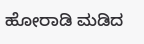ಹೋರಾಡಿ ಮಡಿದ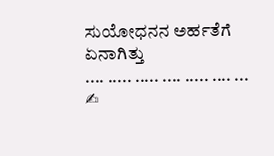ಸುಯೋಧನನ ಅರ್ಹತೆಗೆ ಏನಾಗಿತ್ತು
.... ..... ..... .... ..... .... ...
✍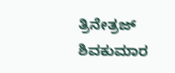ತ್ರಿನೇತ್ರಜ್
ಶಿವಕುಮಾರ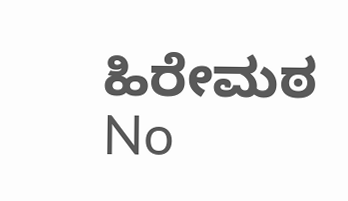ಹಿರೇಮಠ
No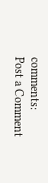comments:
Post a Comment